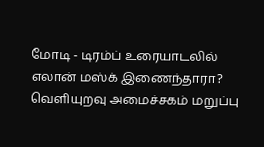மோடி - டிரம்ப் உரையாடலில் எலான் மஸ்க் இணைந்தாரா? வெளியுறவு அமைச்சகம் மறுப்பு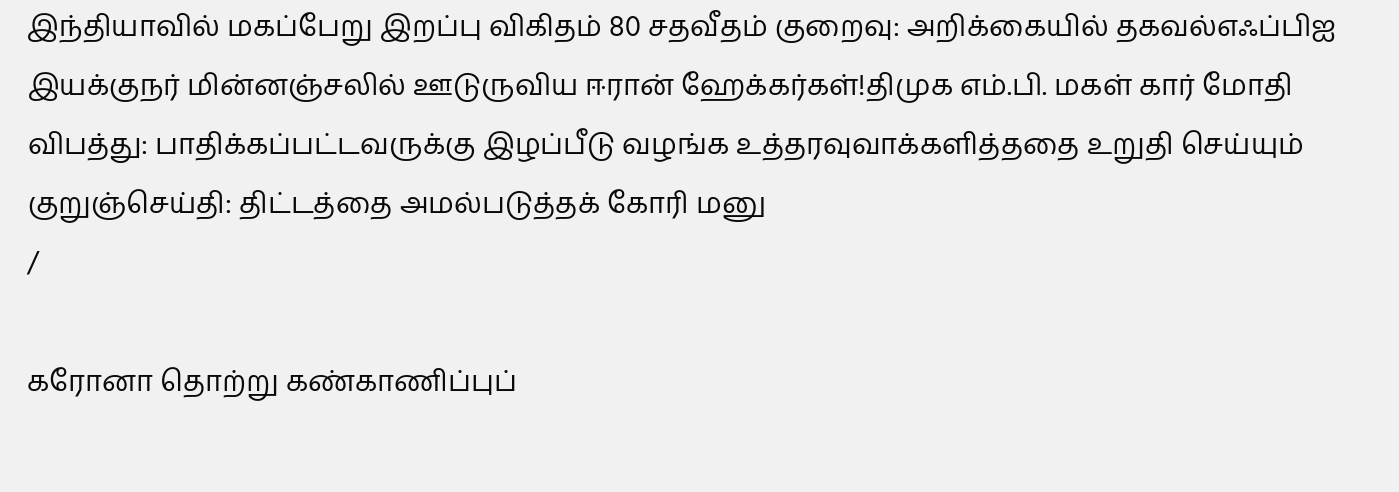இந்தியாவில் மகப்பேறு இறப்பு விகிதம் 80 சதவீதம் குறைவு: அறிக்கையில் தகவல்எஃப்பிஐ இயக்குநர் மின்னஞ்சலில் ஊடுருவிய ஈரான் ஹேக்கர்கள்!திமுக எம்.பி. மகள் கார் மோதி விபத்து: பாதிக்கப்பட்டவருக்கு இழப்பீடு வழங்க உத்தரவுவாக்களித்ததை உறுதி செய்யும் குறுஞ்செய்தி: திட்டத்தை அமல்படுத்தக் கோரி மனு
/

கரோனா தொற்று கண்காணிப்புப்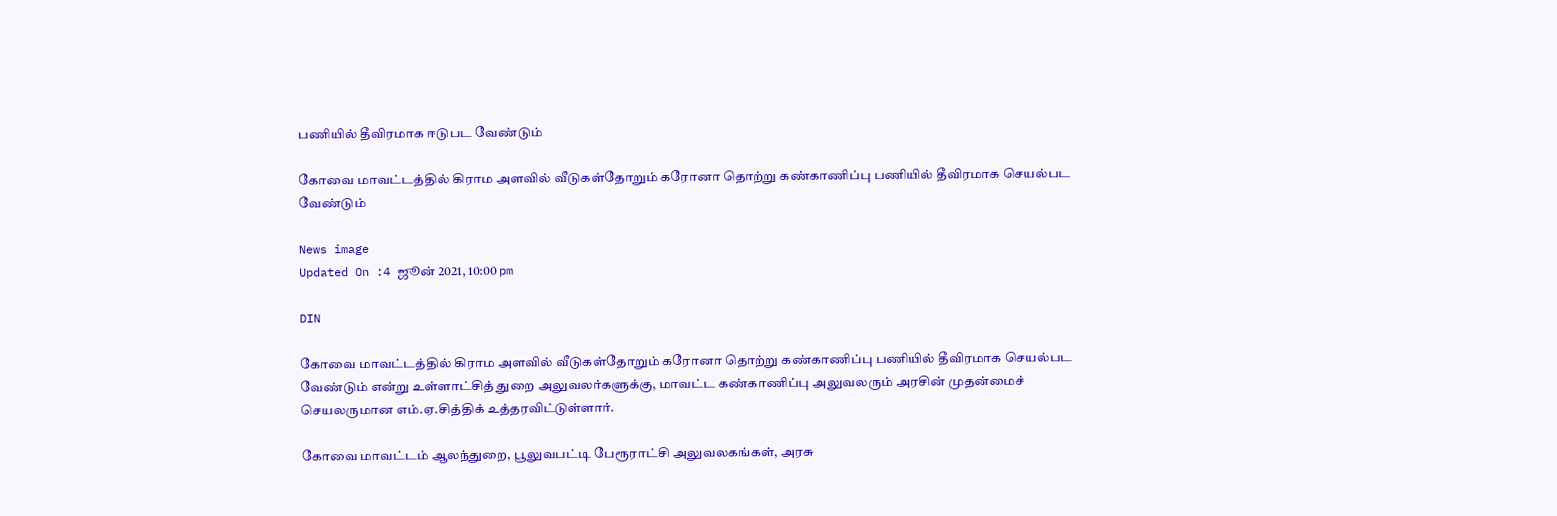பணியில் தீவிரமாக ஈடுபட வேண்டும்

கோவை மாவட்டத்தில் கிராம அளவில் வீடுகள்தோறும் கரோனா தொற்று கண்காணிப்பு பணியில் தீவிரமாக செயல்பட வேண்டும்

News image
Updated On :4 ஜூன் 2021, 10:00 pm

DIN

கோவை மாவட்டத்தில் கிராம அளவில் வீடுகள்தோறும் கரோனா தொற்று கண்காணிப்பு பணியில் தீவிரமாக செயல்பட வேண்டும் என்று உள்ளாட்சித் துறை அலுவலர்களுக்கு, மாவட்ட கண்காணிப்பு அலுவலரும் அரசின் முதன்மைச் செயலருமான எம்.ஏ.சித்திக் உத்தரவிட்டுள்ளார்.

கோவை மாவட்டம் ஆலந்துறை, பூலுவபட்டி பேரூராட்சி அலுவலகங்கள், அரசு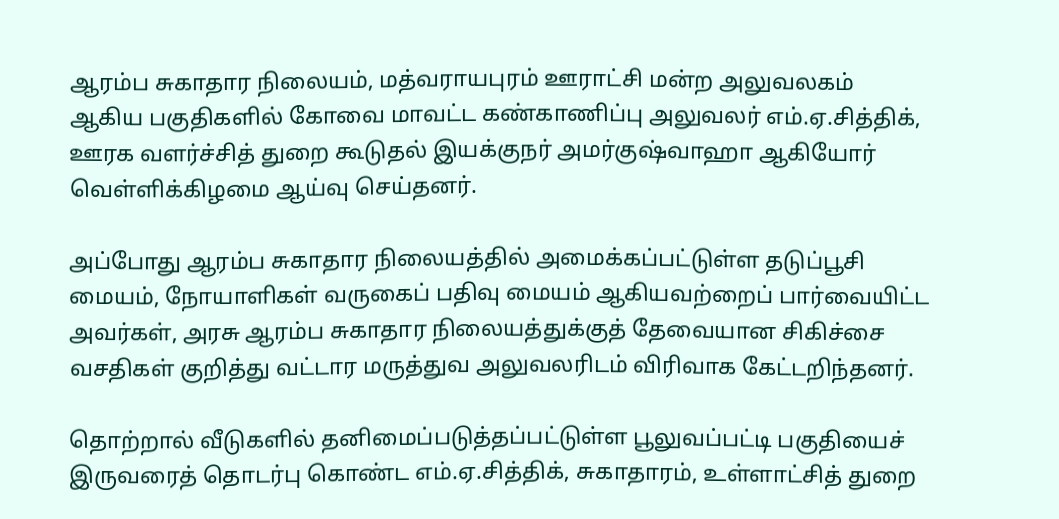ஆரம்ப சுகாதார நிலையம், மத்வராயபுரம் ஊராட்சி மன்ற அலுவலகம் ஆகிய பகுதிகளில் கோவை மாவட்ட கண்காணிப்பு அலுவலர் எம்.ஏ.சித்திக், ஊரக வளர்ச்சித் துறை கூடுதல் இயக்குநர் அமர்குஷ்வாஹா ஆகியோர் வெள்ளிக்கிழமை ஆய்வு செய்தனர்.

அப்போது ஆரம்ப சுகாதார நிலையத்தில் அமைக்கப்பட்டுள்ள தடுப்பூசி மையம், நோயாளிகள் வருகைப் பதிவு மையம் ஆகியவற்றைப் பார்வையிட்ட அவர்கள், அரசு ஆரம்ப சுகாதார நிலையத்துக்குத் தேவையான சிகிச்சை வசதிகள் குறித்து வட்டார மருத்துவ அலுவலரிடம் விரிவாக கேட்டறிந்தனர்.

தொற்றால் வீடுகளில் தனிமைப்படுத்தப்பட்டுள்ள பூலுவப்பட்டி பகுதியைச் இருவரைத் தொடர்பு கொண்ட எம்.ஏ.சித்திக், சுகாதாரம், உள்ளாட்சித் துறை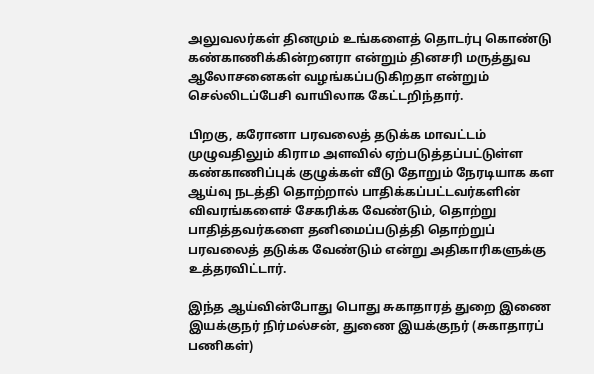அலுவலர்கள் தினமும் உங்களைத் தொடர்பு கொண்டு கண்காணிக்கின்றனரா என்றும் தினசரி மருத்துவ ஆலோசனைகள் வழங்கப்படுகிறதா என்றும் செல்லிடப்பேசி வாயிலாக கேட்டறிந்தார்.

பிறகு, கரோனா பரவலைத் தடுக்க மாவட்டம் முழுவதிலும் கிராம அளவில் ஏற்படுத்தப்பட்டுள்ள கண்காணிப்புக் குழுக்கள் வீடு தோறும் நேரடியாக கள ஆய்வு நடத்தி தொற்றால் பாதிக்கப்பட்டவர்களின் விவரங்களைச் சேகரிக்க வேண்டும், தொற்று பாதித்தவர்களை தனிமைப்படுத்தி தொற்றுப் பரவலைத் தடுக்க வேண்டும் என்று அதிகாரிகளுக்கு உத்தரவிட்டார்.

இந்த ஆய்வின்போது பொது சுகாதாரத் துறை இணை இயக்குநர் நிர்மல்சன், துணை இயக்குநர் (சுகாதாரப் பணிகள்)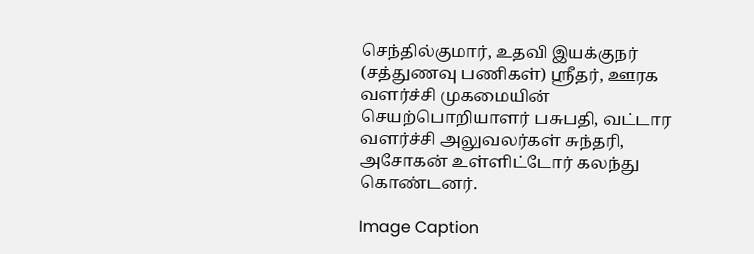செந்தில்குமார், உதவி இயக்குநர் (சத்துணவு பணிகள்) ஸ்ரீதர், ஊரக வளர்ச்சி முகமையின் செயற்பொறியாளர் பசுபதி, வட்டார வளர்ச்சி அலுவலர்கள் சுந்தரி, அசோகன் உள்ளிட்டோர் கலந்து கொண்டனர்.

Image Caption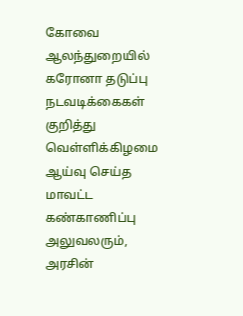கோவை ஆலந்துறையில் கரோனா தடுப்பு நடவடிக்கைகள் குறித்து வெள்ளிக்கிழமை ஆய்வு செய்த மாவட்ட கண்காணிப்பு அலுவலரும், அரசின்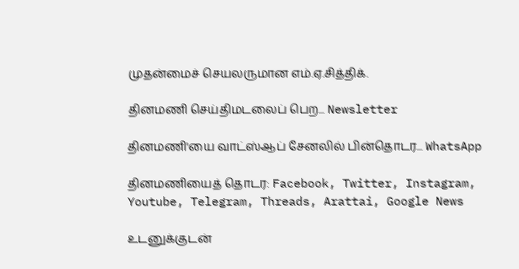முதன்மைச் செயலருமான எம்.ஏ.சித்திக்.

தினமணி செய்திமடலைப் பெற... Newsletter

தினமணி'யை வாட்ஸ்ஆப் சேனலில் பின்தொடர... WhatsApp

தினமணியைத் தொடர: Facebook, Twitter, Instagram, Youtube, Telegram, Threads, Arattai, Google News

உடனுக்குடன்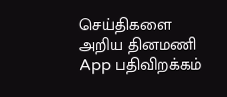செய்திகளை அறிய தினமணி App பதிவிறக்கம்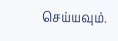செய்யவும்.